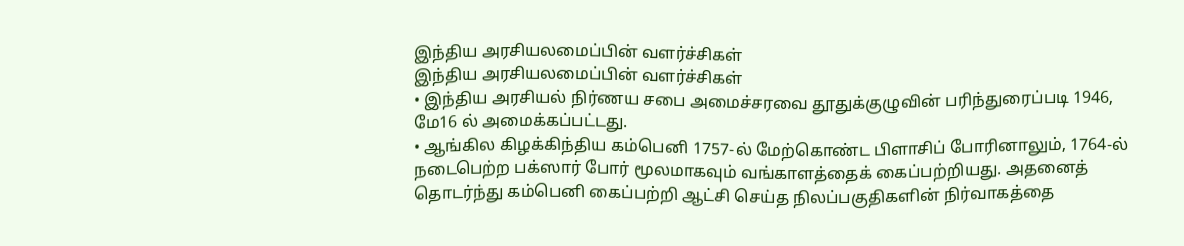இந்திய அரசியலமைப்பின் வளர்ச்சிகள்
இந்திய அரசியலமைப்பின் வளர்ச்சிகள்
• இந்திய அரசியல் நிர்ணய சபை அமைச்சரவை தூதுக்குழுவின் பரிந்துரைப்படி 1946, மே16 ல் அமைக்கப்பட்டது.
• ஆங்கில கிழக்கிந்திய கம்பெனி 1757-ல் மேற்கொண்ட பிளாசிப் போரினாலும், 1764-ல் நடைபெற்ற பக்ஸார் போர் மூலமாகவும் வங்காளத்தைக் கைப்பற்றியது. அதனைத் தொடர்ந்து கம்பெனி கைப்பற்றி ஆட்சி செய்த நிலப்பகுதிகளின் நிர்வாகத்தை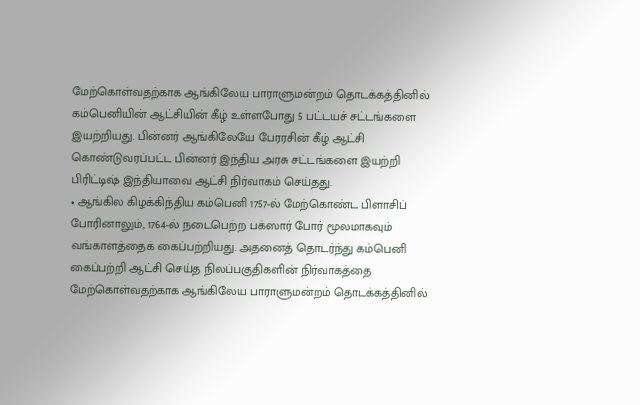மேற்கொள்வதற்காக ஆங்கிலேய பாராளுமன்றம் தொடக்கத்தினில் கம்பெனியின் ஆட்சியின் கீழ் உள்ளபோது 5 பட்டயச் சட்டங்களை இயற்றியது. பின்னர் ஆங்கிலேயே பேரரசின் கீழ் ஆட்சி கொண்டுவரப்பட்ட பின்னர் இந்திய அரசு சட்டங்களை இயற்றி பிரிட்டிஷ் இந்தியாவை ஆட்சி நிர்வாகம் செய்தது.
• ஆங்கில கிழக்கிந்திய கம்பெனி 1757-ல் மேற்கொண்ட பிளாசிப் போரினாலும், 1764-ல் நடைபெற்ற பக்ஸார் போர் மூலமாகவும் வங்காளத்தைக் கைப்பற்றியது. அதனைத் தொடர்ந்து கம்பெனி கைப்பற்றி ஆட்சி செய்த நிலப்பகுதிகளின் நிர்வாகத்தை மேற்கொள்வதற்காக ஆங்கிலேய பாராளுமன்றம் தொடக்கத்தினில்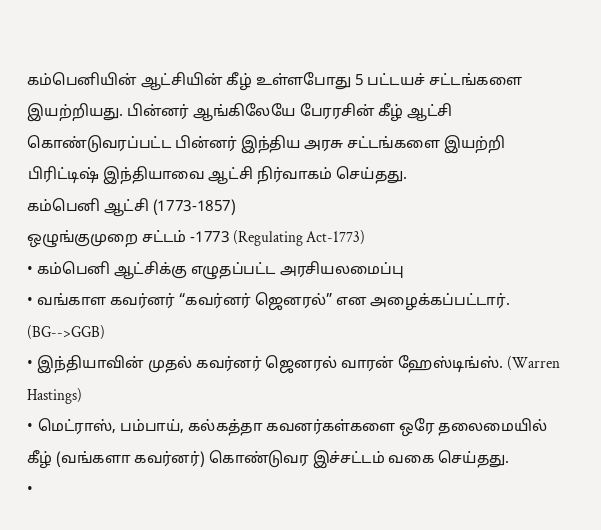கம்பெனியின் ஆட்சியின் கீழ் உள்ளபோது 5 பட்டயச் சட்டங்களை இயற்றியது. பின்னர் ஆங்கிலேயே பேரரசின் கீழ் ஆட்சி கொண்டுவரப்பட்ட பின்னர் இந்திய அரசு சட்டங்களை இயற்றி பிரிட்டிஷ் இந்தியாவை ஆட்சி நிர்வாகம் செய்தது.
கம்பெனி ஆட்சி (1773-1857)
ஒழுங்குமுறை சட்டம் -1773 (Regulating Act-1773)
• கம்பெனி ஆட்சிக்கு எழுதப்பட்ட அரசியலமைப்பு
• வங்காள கவர்னர் “கவர்னர் ஜெனரல்” என அழைக்கப்பட்டார். (BG-->GGB)
• இந்தியாவின் முதல் கவர்னர் ஜெனரல் வாரன் ஹேஸ்டிங்ஸ். (Warren Hastings)
• மெட்ராஸ், பம்பாய், கல்கத்தா கவனர்கள்களை ஒரே தலைமையில் கீழ் (வங்களா கவர்னர்) கொண்டுவர இச்சட்டம் வகை செய்தது.
•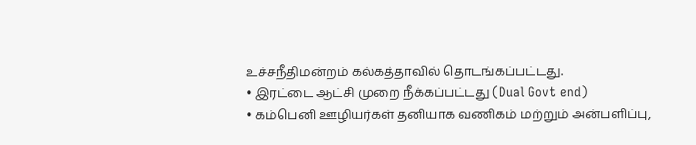உச்சநீதிமன்றம் கல்கத்தாவில் தொடங்கப்பட்டது.
• இரட்டை ஆட்சி முறை நீக்கப்பட்டது (Dual Govt end)
• கம்பெனி ஊழியர்கள் தனியாக வணிகம் மற்றும் அன்பளிப்பு,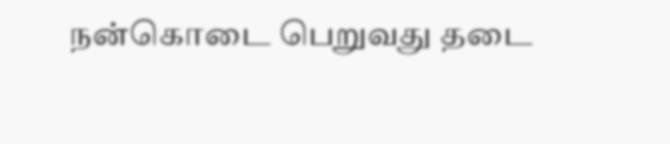நன்கொடை பெறுவது தடை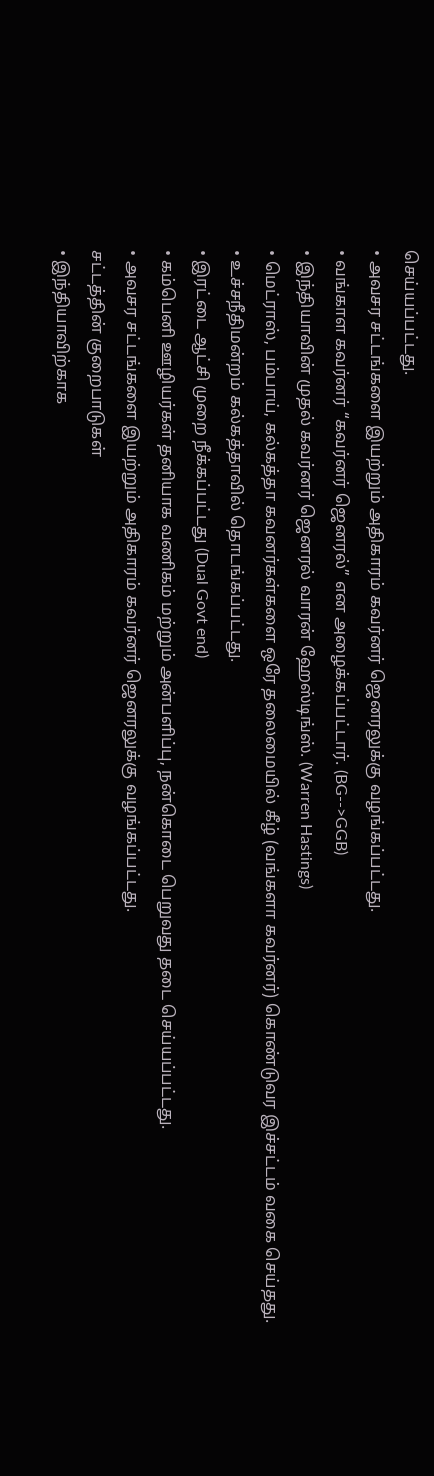செய்யப்பட்டது.
• அவசர சட்டங்களை இயற்றும் அதிகாரம் கவர்னர் ஜெனரலுக்கு வழங்கப்பட்டது.
• வங்காள கவர்னர் “கவர்னர் ஜெனரல்” என அழைக்கப்பட்டார். (BG-->GGB)
• இந்தியாவின் முதல் கவர்னர் ஜெனரல் வாரன் ஹேஸ்டிங்ஸ். (Warren Hastings)
• மெட்ராஸ், பம்பாய், கல்கத்தா கவனர்கள்களை ஒரே தலைமையில் கீழ் (வங்களா கவர்னர்) கொண்டுவர இச்சட்டம் வகை செய்தது.
• உச்சநீதிமன்றம் கல்கத்தாவில் தொடங்கப்பட்டது.
• இரட்டை ஆட்சி முறை நீக்கப்பட்டது (Dual Govt end)
• கம்பெனி ஊழியர்கள் தனியாக வணிகம் மற்றும் அன்பளிப்பு, நன்கொடை பெறுவது தடை செய்யப்பட்டது.
• அவசர சட்டங்களை இயற்றும் அதிகாரம் கவர்னர் ஜெனரலுக்கு வழங்கப்பட்டது.
சட்டத்தின் குறைபாடுகள்
• இந்தியாவிற்காக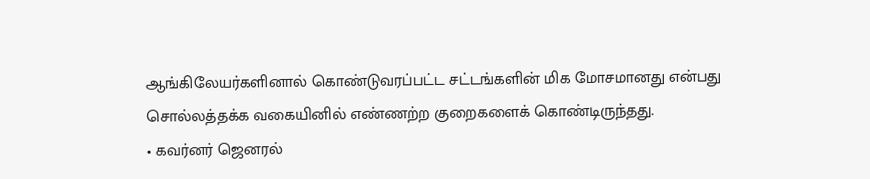ஆங்கிலேயர்களினால் கொண்டுவரப்பட்ட சட்டங்களின் மிக மோசமானது என்பது சொல்லத்தக்க வகையினில் எண்ணற்ற குறைகளைக் கொண்டிருந்தது.
• கவர்னர் ஜெனரல்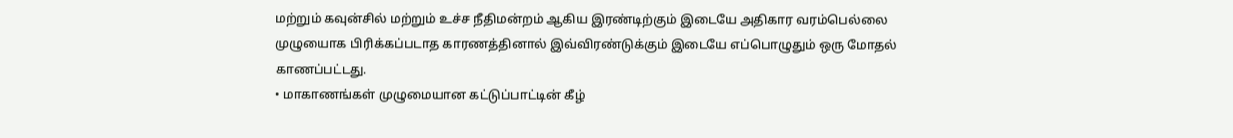மற்றும் கவுன்சில் மற்றும் உச்ச நீதிமன்றம் ஆகிய இரண்டிற்கும் இடையே அதிகார வரம்பெல்லை முழுயைாக பிரிக்கப்படாத காரணத்தினால் இவ்விரண்டுக்கும் இடையே எப்பொழுதும் ஒரு மோதல் காணப்பட்டது.
• மாகாணங்கள் முழுமையான கட்டுப்பாட்டின் கீழ்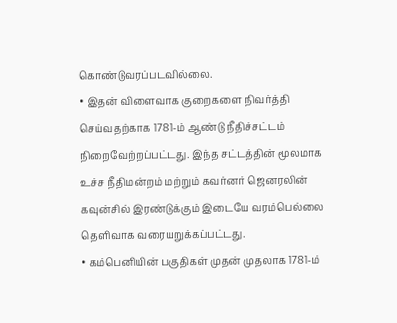கொண்டுவரப்படவில்லை.
• இதன் விளைவாக குறைகளை நிவர்த்தி செய்வதற்காக 1781-ம் ஆண்டு நீதிச்சட்டம் நிறைவேற்றப்பட்டது. இந்த சட்டத்தின் மூலமாக உச்ச நீதிமன்றம் மற்றும் கவர்னர் ஜெனரலின் கவுன்சில் இரண்டுக்கும் இடையே வரம்பெல்லை தெளிவாக வரையறுக்கப்பட்டது.
• கம்பெனியின் பகுதிகள் முதன் முதலாக 1781-ம்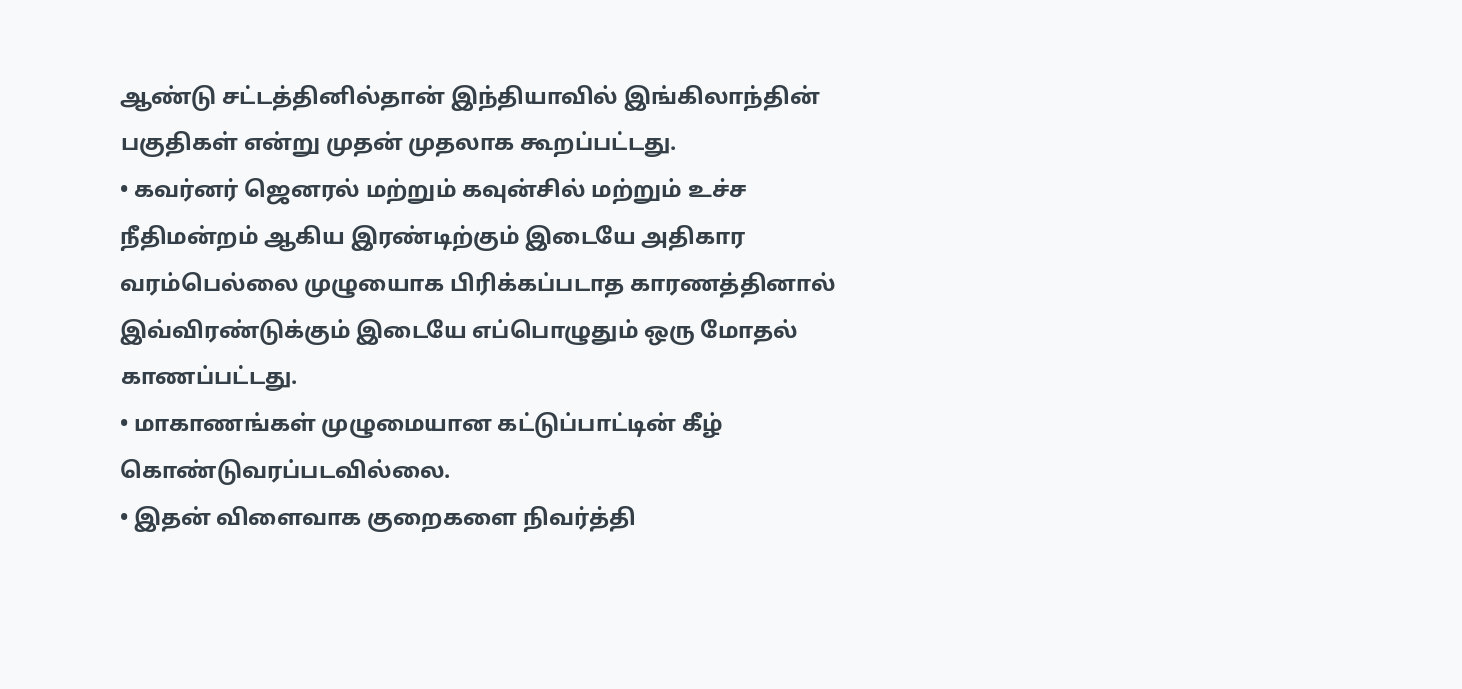ஆண்டு சட்டத்தினில்தான் இந்தியாவில் இங்கிலாந்தின் பகுதிகள் என்று முதன் முதலாக கூறப்பட்டது.
• கவர்னர் ஜெனரல் மற்றும் கவுன்சில் மற்றும் உச்ச நீதிமன்றம் ஆகிய இரண்டிற்கும் இடையே அதிகார வரம்பெல்லை முழுயைாக பிரிக்கப்படாத காரணத்தினால் இவ்விரண்டுக்கும் இடையே எப்பொழுதும் ஒரு மோதல் காணப்பட்டது.
• மாகாணங்கள் முழுமையான கட்டுப்பாட்டின் கீழ் கொண்டுவரப்படவில்லை.
• இதன் விளைவாக குறைகளை நிவர்த்தி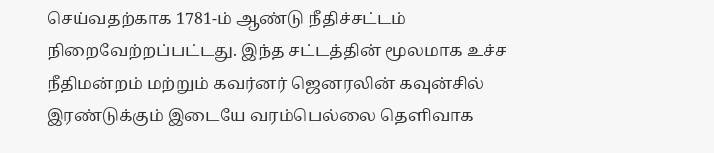செய்வதற்காக 1781-ம் ஆண்டு நீதிச்சட்டம் நிறைவேற்றப்பட்டது. இந்த சட்டத்தின் மூலமாக உச்ச நீதிமன்றம் மற்றும் கவர்னர் ஜெனரலின் கவுன்சில் இரண்டுக்கும் இடையே வரம்பெல்லை தெளிவாக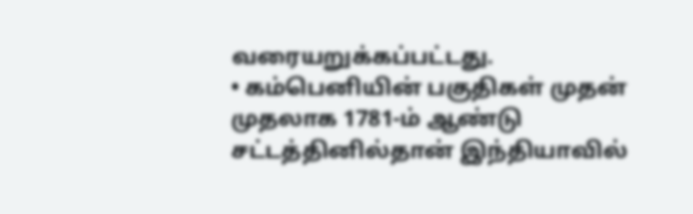வரையறுக்கப்பட்டது.
• கம்பெனியின் பகுதிகள் முதன் முதலாக 1781-ம் ஆண்டு சட்டத்தினில்தான் இந்தியாவில்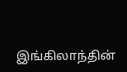இங்கிலாந்தின்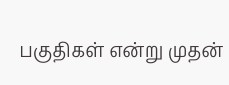பகுதிகள் என்று முதன்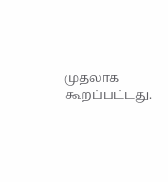முதலாக கூறப்பட்டது.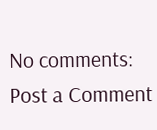No comments:
Post a Comment